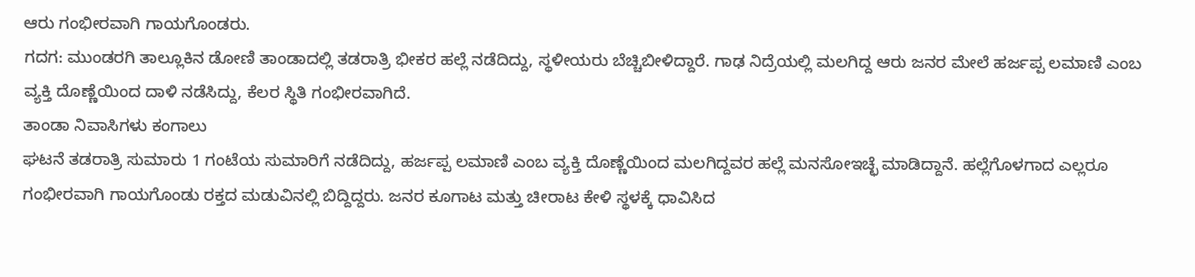ಆರು ಗಂಭೀರವಾಗಿ ಗಾಯಗೊಂಡರು.
ಗದಗ: ಮುಂಡರಗಿ ತಾಲ್ಲೂಕಿನ ಡೋಣಿ ತಾಂಡಾದಲ್ಲಿ ತಡರಾತ್ರಿ ಭೀಕರ ಹಲ್ಲೆ ನಡೆದಿದ್ದು, ಸ್ಥಳೀಯರು ಬೆಚ್ಚಿಬೀಳಿದ್ದಾರೆ. ಗಾಢ ನಿದ್ರೆಯಲ್ಲಿ ಮಲಗಿದ್ದ ಆರು ಜನರ ಮೇಲೆ ಹರ್ಜಪ್ಪ ಲಮಾಣಿ ಎಂಬ ವ್ಯಕ್ತಿ ದೊಣ್ಣೆಯಿಂದ ದಾಳಿ ನಡೆಸಿದ್ದು, ಕೆಲರ ಸ್ಥಿತಿ ಗಂಭೀರವಾಗಿದೆ.
ತಾಂಡಾ ನಿವಾಸಿಗಳು ಕಂಗಾಲು
ಘಟನೆ ತಡರಾತ್ರಿ ಸುಮಾರು 1 ಗಂಟೆಯ ಸುಮಾರಿಗೆ ನಡೆದಿದ್ದು, ಹರ್ಜಪ್ಪ ಲಮಾಣಿ ಎಂಬ ವ್ಯಕ್ತಿ ದೊಣ್ಣೆಯಿಂದ ಮಲಗಿದ್ದವರ ಹಲ್ಲೆ ಮನಸೋಇಚ್ಛೆ ಮಾಡಿದ್ದಾನೆ. ಹಲ್ಲೆಗೊಳಗಾದ ಎಲ್ಲರೂ ಗಂಭೀರವಾಗಿ ಗಾಯಗೊಂಡು ರಕ್ತದ ಮಡುವಿನಲ್ಲಿ ಬಿದ್ದಿದ್ದರು. ಜನರ ಕೂಗಾಟ ಮತ್ತು ಚೀರಾಟ ಕೇಳಿ ಸ್ಥಳಕ್ಕೆ ಧಾವಿಸಿದ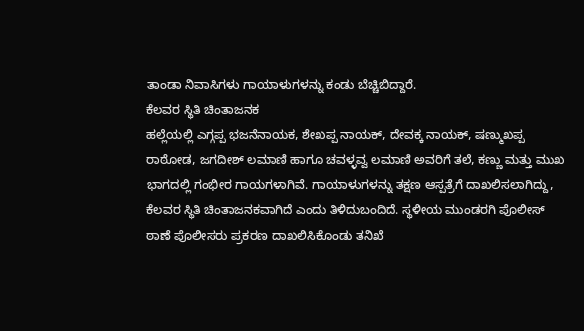ತಾಂಡಾ ನಿವಾಸಿಗಳು ಗಾಯಾಳುಗಳನ್ನು ಕಂಡು ಬೆಚ್ಚಿಬಿದ್ದಾರೆ.
ಕೆಲವರ ಸ್ಥಿತಿ ಚಿಂತಾಜನಕ
ಹಲ್ಲೆಯಲ್ಲಿ ಎಗ್ಗಪ್ಪ ಭಜನೆನಾಯಕ, ಶೇಖಪ್ಪ ನಾಯಕ್, ದೇವಕ್ಕ ನಾಯಕ್, ಷಣ್ಮುಖಪ್ಪ ರಾಠೋಡ, ಜಗದೀಶ್ ಲಮಾಣಿ ಹಾಗೂ ಚವಳ್ಳವ್ವ ಲಮಾಣಿ ಅವರಿಗೆ ತಲೆ, ಕಣ್ಣು ಮತ್ತು ಮುಖ ಭಾಗದಲ್ಲಿ ಗಂಭೀರ ಗಾಯಗಳಾಗಿವೆ. ಗಾಯಾಳುಗಳನ್ನು ತಕ್ಷಣ ಆಸ್ಪತ್ರೆಗೆ ದಾಖಲಿಸಲಾಗಿದ್ದು, ಕೆಲವರ ಸ್ಥಿತಿ ಚಿಂತಾಜನಕವಾಗಿದೆ ಎಂದು ತಿಳಿದುಬಂದಿದೆ. ಸ್ಥಳೀಯ ಮುಂಡರಗಿ ಪೊಲೀಸ್ ಠಾಣೆ ಪೊಲೀಸರು ಪ್ರಕರಣ ದಾಖಲಿಸಿಕೊಂಡು ತನಿಖೆ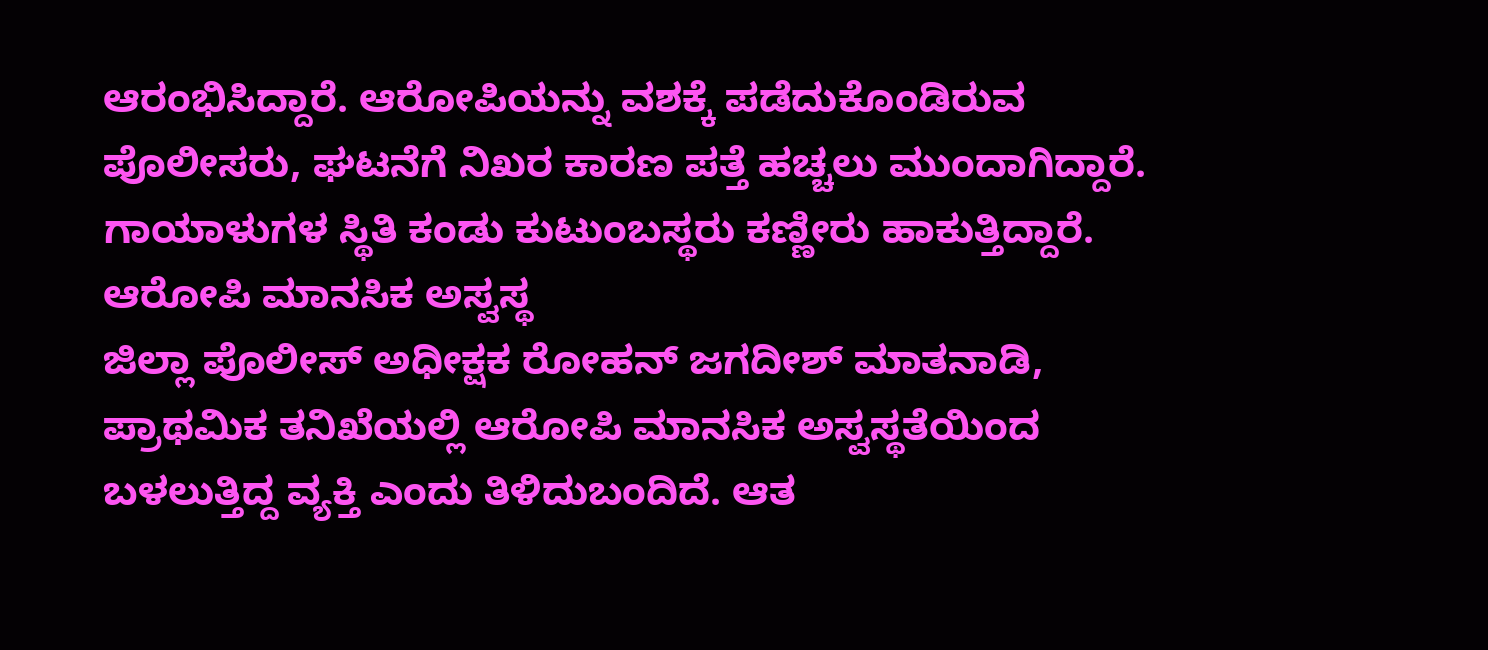ಆರಂಭಿಸಿದ್ದಾರೆ. ಆರೋಪಿಯನ್ನು ವಶಕ್ಕೆ ಪಡೆದುಕೊಂಡಿರುವ ಪೊಲೀಸರು, ಘಟನೆಗೆ ನಿಖರ ಕಾರಣ ಪತ್ತೆ ಹಚ್ಚಲು ಮುಂದಾಗಿದ್ದಾರೆ. ಗಾಯಾಳುಗಳ ಸ್ಥಿತಿ ಕಂಡು ಕುಟುಂಬಸ್ಥರು ಕಣ್ಣೀರು ಹಾಕುತ್ತಿದ್ದಾರೆ.
ಆರೋಪಿ ಮಾನಸಿಕ ಅಸ್ವಸ್ಥ
ಜಿಲ್ಲಾ ಪೊಲೀಸ್ ಅಧೀಕ್ಷಕ ರೋಹನ್ ಜಗದೀಶ್ ಮಾತನಾಡಿ, ಪ್ರಾಥಮಿಕ ತನಿಖೆಯಲ್ಲಿ ಆರೋಪಿ ಮಾನಸಿಕ ಅಸ್ವಸ್ಥತೆಯಿಂದ ಬಳಲುತ್ತಿದ್ದ ವ್ಯಕ್ತಿ ಎಂದು ತಿಳಿದುಬಂದಿದೆ. ಆತ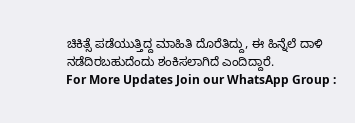ಚಿಕಿತ್ಸೆ ಪಡೆಯುತ್ತಿದ್ದ ಮಾಹಿತಿ ದೊರೆತಿದ್ದು, ಈ ಹಿನ್ನೆಲೆ ದಾಳಿ ನಡೆದಿರಬಹುದೆಂದು ಶಂಕಿಸಲಾಗಿದೆ ಎಂದಿದ್ದಾರೆ.
For More Updates Join our WhatsApp Group :